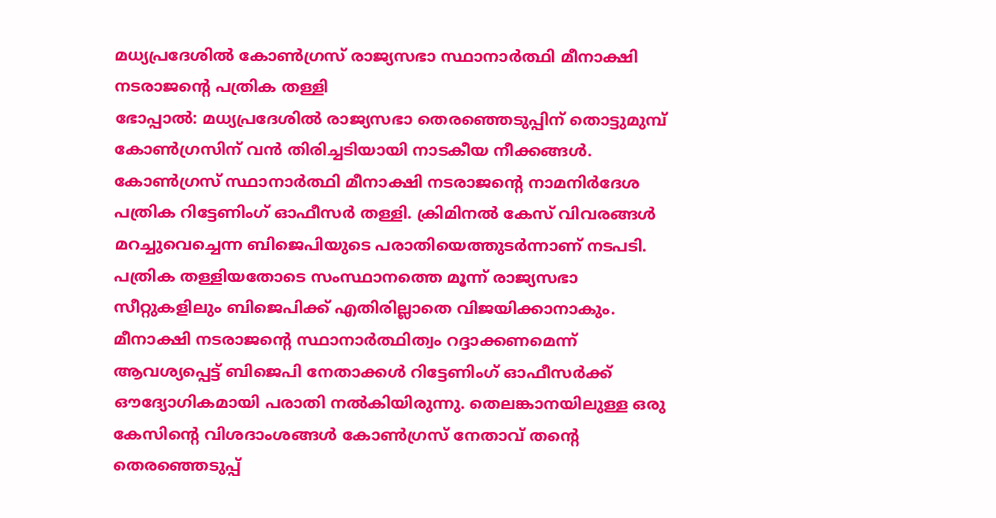മധ്യപ്രദേശിൽ കോൺഗ്രസ് രാജ്യസഭാ സ്ഥാനാർത്ഥി മീനാക്ഷി നടരാജന്റെ പത്രിക തള്ളി
ഭോപ്പാൽ: മധ്യപ്രദേശിൽ രാജ്യസഭാ തെരഞ്ഞെടുപ്പിന് തൊട്ടുമുമ്പ് കോൺഗ്രസിന് വൻ തിരിച്ചടിയായി നാടകീയ നീക്കങ്ങൾ. കോൺഗ്രസ് സ്ഥാനാർത്ഥി മീനാക്ഷി നടരാജന്റെ നാമനിർദേശ പത്രിക റിട്ടേണിംഗ് ഓഫീസർ തള്ളി. ക്രിമിനൽ കേസ് വിവരങ്ങൾ മറച്ചുവെച്ചെന്ന ബിജെപിയുടെ പരാതിയെത്തുടർന്നാണ് നടപടി. പത്രിക തള്ളിയതോടെ സംസ്ഥാനത്തെ മൂന്ന് രാജ്യസഭാ സീറ്റുകളിലും ബിജെപിക്ക് എതിരില്ലാതെ വിജയിക്കാനാകും. മീനാക്ഷി നടരാജന്റെ സ്ഥാനാർത്ഥിത്വം റദ്ദാക്കണമെന്ന് ആവശ്യപ്പെട്ട് ബിജെപി നേതാക്കൾ റിട്ടേണിംഗ് ഓഫീസർക്ക് ഔദ്യോഗികമായി പരാതി നൽകിയിരുന്നു. തെലങ്കാനയിലുള്ള ഒരു കേസിന്റെ വിശദാംശങ്ങൾ കോൺഗ്രസ് നേതാവ് തന്റെ തെരഞ്ഞെടുപ്പ്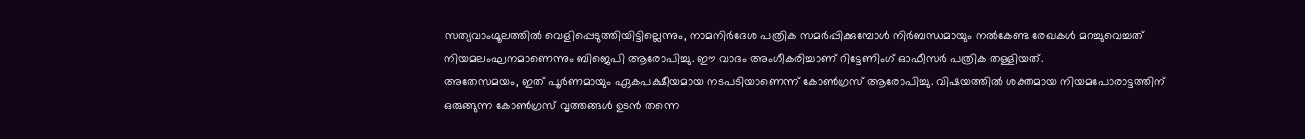സത്യവാംഗ്മൂലത്തിൽ വെളിപ്പെടുത്തിയിട്ടില്ലെന്നും, നാമനിർദേശ പത്രിക സമർപ്പിക്കുമ്പോൾ നിർബന്ധമായും നൽകേണ്ട രേഖകൾ മറച്ചുവെച്ചത് നിയമലംഘനമാണെന്നും ബിജെപി ആരോപിച്ചു. ഈ വാദം അംഗീകരിച്ചാണ് റിട്ടേണിംഗ് ഓഫീസർ പത്രിക തള്ളിയത്.
അതേസമയം, ഇത് പൂർണമായും ഏകപക്ഷീയമായ നടപടിയാണെന്ന് കോൺഗ്രസ് ആരോപിച്ചു. വിഷയത്തിൽ ശക്തമായ നിയമപോരാട്ടത്തിന് ഒരുങ്ങുന്ന കോൺഗ്രസ് വൃത്തങ്ങൾ ഉടൻ തന്നെ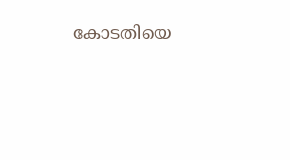കോടതിയെ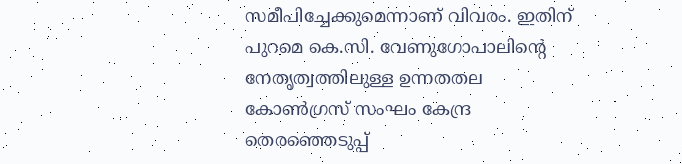സമീപിച്ചേക്കുമെന്നാണ് വിവരം. ഇതിന് പുറമെ കെ.സി. വേണുഗോപാലിന്റെ നേതൃത്വത്തിലുള്ള ഉന്നതതല കോൺഗ്രസ് സംഘം കേന്ദ്ര തെരഞ്ഞെടുപ്പ്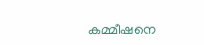കമ്മീഷനെ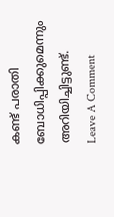കണ്ട് പരാതി ബോധിപ്പിക്കുമെന്നും അറിയിച്ചിട്ടുണ്ട്.
Leave A Comment